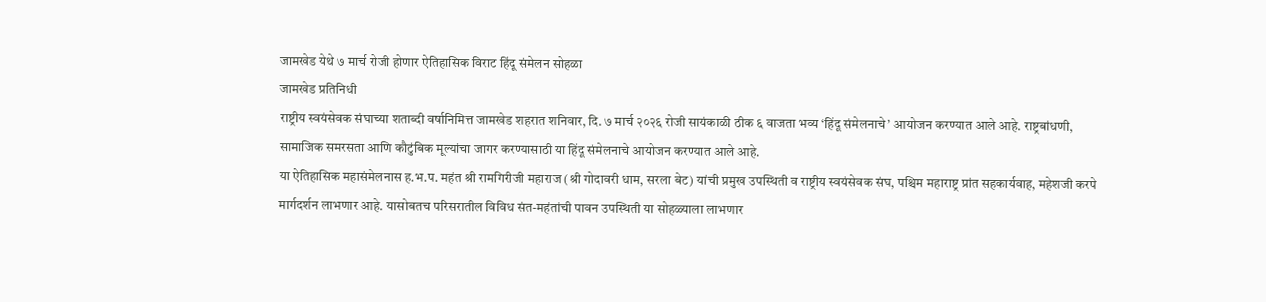जामखेड येथे ७ मार्च रोजी होणार ऐतिहासिक विराट हिंदू संमेलन सोहळा
जामखेड प्रतिनिधी
राष्ट्रीय स्वयंसेवक संघाच्या शताब्दी वर्षानिमित्त जामखेड शहरात शनिवार, दि. ७ मार्च २०२६ रोजी सायंकाळी ठीक ६ वाजता भव्य ‘हिंदू संमेलनाचे’ आयोजन करण्यात आले आहे. राष्ट्रबांधणी, सामाजिक समरसता आणि कौटुंबिक मूल्यांचा जागर करण्यासाठी या हिंदू संमेलनाचे आयोजन करण्यात आले आहे.
या ऐतिहासिक महासंमेलनास ह.भ.प. महंत श्री रामगिरीजी महाराज (श्री गोदावरी धाम, सरला बेट) यांची प्रमुख उपस्थिती व राष्ट्रीय स्वयंसेवक संघ, पश्चिम महाराष्ट्र प्रांत सहकार्यवाह, महेशजी करपे मार्गदर्शन लाभणार आहे. यासोबतच परिसरातील विविध संत-महंतांची पावन उपस्थिती या सोहळ्याला लाभणार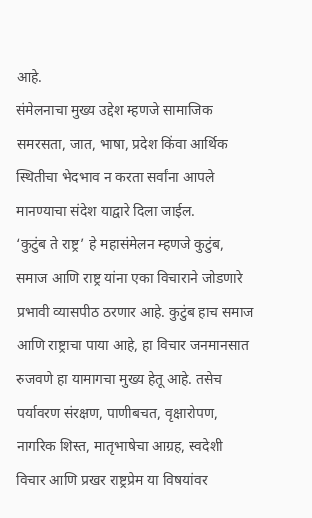आहे.
संमेलनाचा मुख्य उद्देश म्हणजे सामाजिक समरसता, जात, भाषा, प्रदेश किंवा आर्थिक स्थितीचा भेदभाव न करता सर्वांना आपले मानण्याचा संदेश याद्वारे दिला जाईल.
‘कुटुंब ते राष्ट्र’ हे महासंमेलन म्हणजे कुटुंब, समाज आणि राष्ट्र यांना एका विचाराने जोडणारे प्रभावी व्यासपीठ ठरणार आहे. कुटुंब हाच समाज आणि राष्ट्राचा पाया आहे, हा विचार जनमानसात रुजवणे हा यामागचा मुख्य हेतू आहे. तसेच पर्यावरण संरक्षण, पाणीबचत, वृक्षारोपण, नागरिक शिस्त, मातृभाषेचा आग्रह, स्वदेशी विचार आणि प्रखर राष्ट्रप्रेम या विषयांवर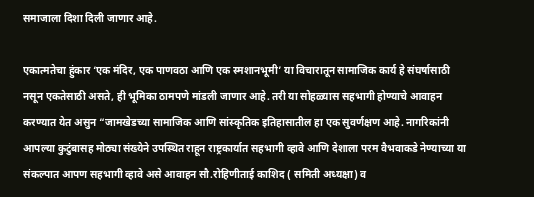समाजाला दिशा दिली जाणार आहे.

एकात्मतेचा हुंकार ‘एक मंदिर, एक पाणवठा आणि एक स्मशानभूमी’ या विचारातून सामाजिक कार्य हे संघर्षासाठी नसून एकतेसाठी असते, ही भूमिका ठामपणे मांडली जाणार आहे. तरी या सोहळ्यास सहभागी होण्याचे आवाहन करण्यात येत असुन “जामखेडच्या सामाजिक आणि सांस्कृतिक इतिहासातील हा एक सुवर्णक्षण आहे. नागरिकांनी आपल्या कुटुंबासह मोठ्या संख्येने उपस्थित राहून राष्ट्रकार्यात सहभागी व्हावे आणि देशाला परम वैभवाकडे नेण्याच्या या संकल्पात आपण सहभागी व्हावे असे आवाहन सौ.रोहिणीताई काशिद ( समिती अध्यक्षा) व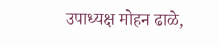उपाध्यक्ष मोहन ढाळे,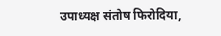उपाध्यक्ष संतोष फिरोदिया,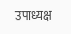उपाध्यक्ष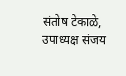संतोष टेकाळे, उपाध्यक्ष संजय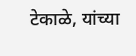टेकाळे, यांच्या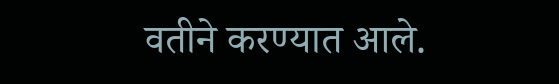वतीने करण्यात आले.